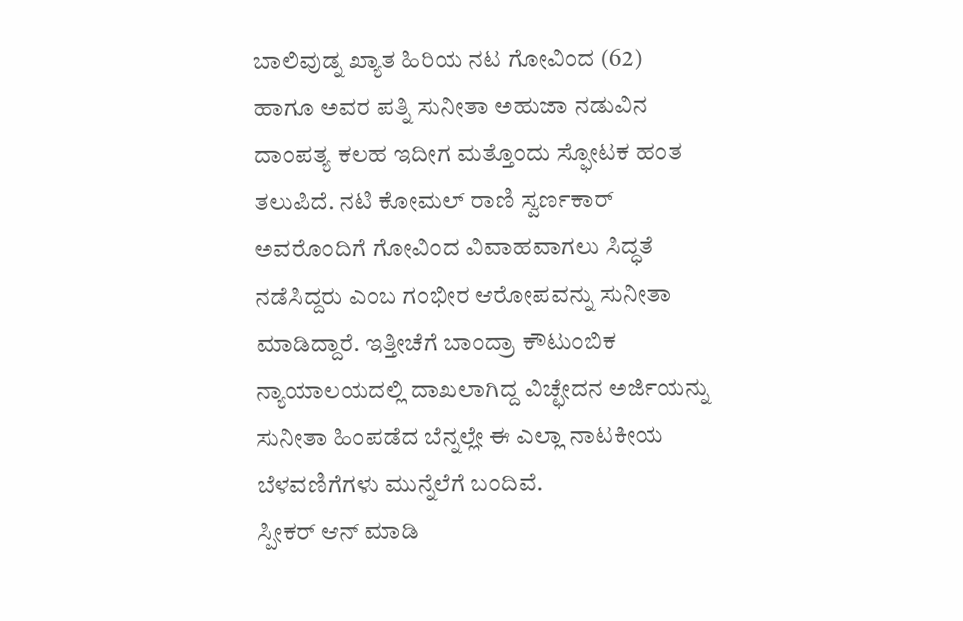ಬಾಲಿವುಡ್ನ ಖ್ಯಾತ ಹಿರಿಯ ನಟ ಗೋವಿಂದ (62) ಹಾಗೂ ಅವರ ಪತ್ನಿ ಸುನೀತಾ ಅಹುಜಾ ನಡುವಿನ ದಾಂಪತ್ಯ ಕಲಹ ಇದೀಗ ಮತ್ತೊಂದು ಸ್ಫೋಟಕ ಹಂತ ತಲುಪಿದೆ. ನಟಿ ಕೋಮಲ್ ರಾಣಿ ಸ್ವರ್ಣಕಾರ್ ಅವರೊಂದಿಗೆ ಗೋವಿಂದ ವಿವಾಹವಾಗಲು ಸಿದ್ಧತೆ ನಡೆಸಿದ್ದರು ಎಂಬ ಗಂಭೀರ ಆರೋಪವನ್ನು ಸುನೀತಾ ಮಾಡಿದ್ದಾರೆ. ಇತ್ತೀಚೆಗೆ ಬಾಂದ್ರಾ ಕೌಟುಂಬಿಕ ನ್ಯಾಯಾಲಯದಲ್ಲಿ ದಾಖಲಾಗಿದ್ದ ವಿಚ್ಛೇದನ ಅರ್ಜಿಯನ್ನು ಸುನೀತಾ ಹಿಂಪಡೆದ ಬೆನ್ನಲ್ಲೇ ಈ ಎಲ್ಲಾ ನಾಟಕೀಯ ಬೆಳವಣಿಗೆಗಳು ಮುನ್ನೆಲೆಗೆ ಬಂದಿವೆ.
ಸ್ಪೀಕರ್ ಆನ್ ಮಾಡಿ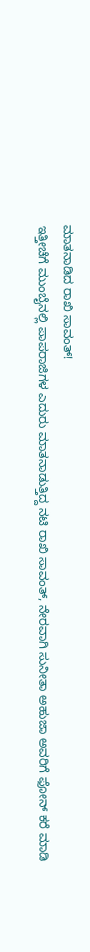ಮಾತನಾಡಿದ ರಾಖಿ ಸಾವಂತ್!
ಇತ್ತೀಚೆಗೆ ಮುಂಬೈನಲ್ಲಿ ಪಾಪರಾಜಿಗಳ ಎದುರು ಮಾತನಾಡುತ್ತಿದ್ದ ನಟಿ ರಾಖಿ ಸಾವಂತ್, ನೇರವಾಗಿ ಸುನೀತಾ ಅಹುಜಾ ಅವರಿಗೆ ಫೋನ್ ಕರೆ ಮಾಡಿ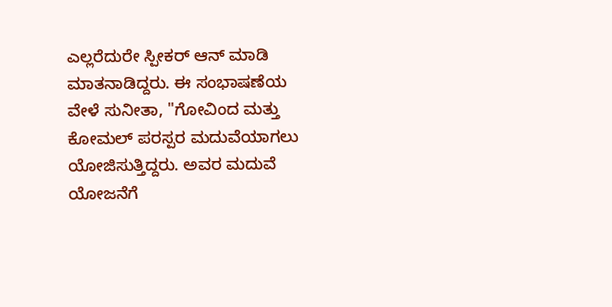ಎಲ್ಲರೆದುರೇ ಸ್ಪೀಕರ್ ಆನ್ ಮಾಡಿ ಮಾತನಾಡಿದ್ದರು. ಈ ಸಂಭಾಷಣೆಯ ವೇಳೆ ಸುನೀತಾ, "ಗೋವಿಂದ ಮತ್ತು ಕೋಮಲ್ ಪರಸ್ಪರ ಮದುವೆಯಾಗಲು ಯೋಜಿಸುತ್ತಿದ್ದರು. ಅವರ ಮದುವೆ ಯೋಜನೆಗೆ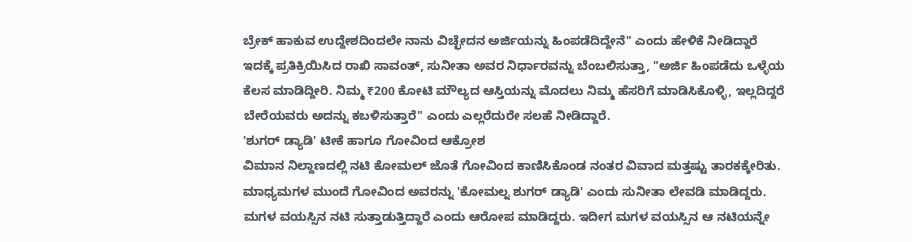ಬ್ರೇಕ್ ಹಾಕುವ ಉದ್ದೇಶದಿಂದಲೇ ನಾನು ವಿಚ್ಛೇದನ ಅರ್ಜಿಯನ್ನು ಹಿಂಪಡೆದಿದ್ದೇನೆ" ಎಂದು ಹೇಳಿಕೆ ನೀಡಿದ್ದಾರೆ
ಇದಕ್ಕೆ ಪ್ರತಿಕ್ರಿಯಿಸಿದ ರಾಖಿ ಸಾವಂತ್, ಸುನೀತಾ ಅವರ ನಿರ್ಧಾರವನ್ನು ಬೆಂಬಲಿಸುತ್ತಾ, "ಅರ್ಜಿ ಹಿಂಪಡೆದು ಒಳ್ಳೆಯ ಕೆಲಸ ಮಾಡಿದ್ದೀರಿ. ನಿಮ್ಮ ₹200 ಕೋಟಿ ಮೌಲ್ಯದ ಆಸ್ತಿಯನ್ನು ಮೊದಲು ನಿಮ್ಮ ಹೆಸರಿಗೆ ಮಾಡಿಸಿಕೊಳ್ಳಿ, ಇಲ್ಲದಿದ್ದರೆ ಬೇರೆಯವರು ಅದನ್ನು ಕಬಳಿಸುತ್ತಾರೆ" ಎಂದು ಎಲ್ಲರೆದುರೇ ಸಲಹೆ ನೀಡಿದ್ದಾರೆ.
'ಶುಗರ್ ಡ್ಯಾಡಿ' ಟೀಕೆ ಹಾಗೂ ಗೋವಿಂದ ಆಕ್ರೋಶ
ವಿಮಾನ ನಿಲ್ದಾಣದಲ್ಲಿ ನಟಿ ಕೋಮಲ್ ಜೊತೆ ಗೋವಿಂದ ಕಾಣಿಸಿಕೊಂಡ ನಂತರ ವಿವಾದ ಮತ್ತಷ್ಟು ತಾರಕಕ್ಕೇರಿತು. ಮಾಧ್ಯಮಗಳ ಮುಂದೆ ಗೋವಿಂದ ಅವರನ್ನು 'ಕೋಮಲ್ನ ಶುಗರ್ ಡ್ಯಾಡಿ' ಎಂದು ಸುನೀತಾ ಲೇವಡಿ ಮಾಡಿದ್ದರು. ಮಗಳ ವಯಸ್ಸಿನ ನಟಿ ಸುತ್ತಾಡುತ್ತಿದ್ದಾರೆ ಎಂದು ಆರೋಪ ಮಾಡಿದ್ದರು. ಇದೀಗ ಮಗಳ ವಯಸ್ಸಿನ ಆ ನಟಿಯನ್ನೇ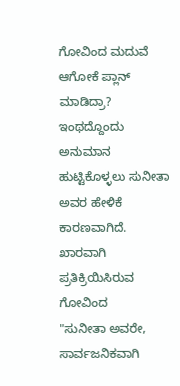ಗೋವಿಂದ ಮದುವೆ ಆಗೋಕೆ ಪ್ಲಾನ್ ಮಾಡಿದ್ರಾ? ಇಂಥದ್ದೊಂದು ಅನುಮಾನ ಹುಟ್ಟಿಕೊಳ್ಳಲು ಸುನೀತಾ ಅವರ ಹೇಳಿಕೆ ಕಾರಣವಾಗಿದೆ.
ಖಾರವಾಗಿ ಪ್ರತಿಕ್ರಿಯಿಸಿರುವ ಗೋವಿಂದ
"ಸುನೀತಾ ಅವರೇ, ಸಾರ್ವಜನಿಕವಾಗಿ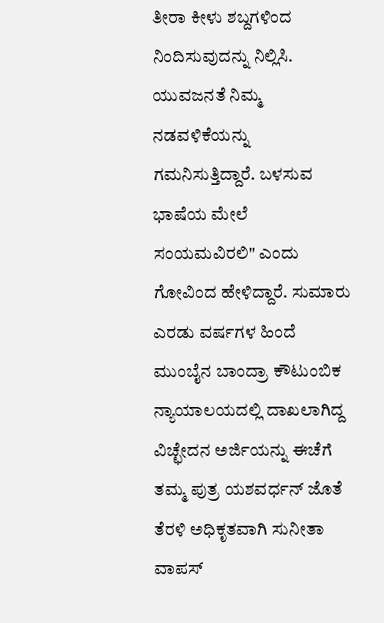ತೀರಾ ಕೀಳು ಶಬ್ದಗಳಿಂದ ನಿಂದಿಸುವುದನ್ನು ನಿಲ್ಲಿಸಿ. ಯುವಜನತೆ ನಿಮ್ಮ ನಡವಳಿಕೆಯನ್ನು ಗಮನಿಸುತ್ತಿದ್ದಾರೆ. ಬಳಸುವ ಭಾಷೆಯ ಮೇಲೆ ಸಂಯಮವಿರಲಿ" ಎಂದು ಗೋವಿಂದ ಹೇಳಿದ್ದಾರೆ. ಸುಮಾರು ಎರಡು ವರ್ಷಗಳ ಹಿಂದೆ ಮುಂಬೈನ ಬಾಂದ್ರಾ ಕೌಟುಂಬಿಕ ನ್ಯಾಯಾಲಯದಲ್ಲಿ ದಾಖಲಾಗಿದ್ದ ವಿಚ್ಛೇದನ ಅರ್ಜಿಯನ್ನು ಈಚೆಗೆ ತಮ್ಮ ಪುತ್ರ ಯಶವರ್ಧನ್ ಜೊತೆ ತೆರಳಿ ಅಧಿಕೃತವಾಗಿ ಸುನೀತಾ ವಾಪಸ್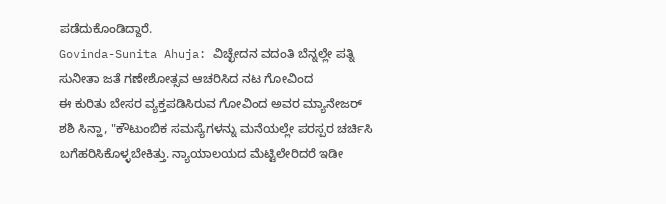ಪಡೆದುಕೊಂಡಿದ್ದಾರೆ.
Govinda-Sunita Ahuja: ವಿಚ್ಛೇದನ ವದಂತಿ ಬೆನ್ನಲ್ಲೇ ಪತ್ನಿ ಸುನೀತಾ ಜತೆ ಗಣೇಶೋತ್ಸವ ಆಚರಿಸಿದ ನಟ ಗೋವಿಂದ
ಈ ಕುರಿತು ಬೇಸರ ವ್ಯಕ್ತಪಡಿಸಿರುವ ಗೋವಿಂದ ಅವರ ಮ್ಯಾನೇಜರ್ ಶಶಿ ಸಿನ್ಹಾ, "ಕೌಟುಂಬಿಕ ಸಮಸ್ಯೆಗಳನ್ನು ಮನೆಯಲ್ಲೇ ಪರಸ್ಪರ ಚರ್ಚಿಸಿ ಬಗೆಹರಿಸಿಕೊಳ್ಳಬೇಕಿತ್ತು. ನ್ಯಾಯಾಲಯದ ಮೆಟ್ಟಿಲೇರಿದರೆ ಇಡೀ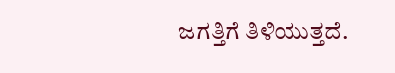ಜಗತ್ತಿಗೆ ತಿಳಿಯುತ್ತದೆ.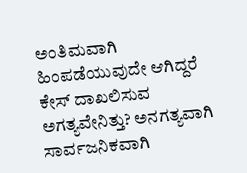ಅಂತಿಮವಾಗಿ ಹಿಂಪಡೆಯುವುದೇ ಆಗಿದ್ದರೆ ಕೇಸ್ ದಾಖಲಿಸುವ ಅಗತ್ಯವೇನಿತ್ತು? ಅನಗತ್ಯವಾಗಿ ಸಾರ್ವಜನಿಕವಾಗಿ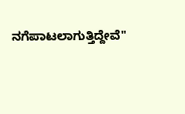ನಗೆಪಾಟಲಾಗುತ್ತಿದ್ದೇವೆ"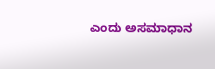ಎಂದು ಅಸಮಾಧಾನ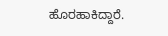ಹೊರಹಾಕಿದ್ದಾರೆ.